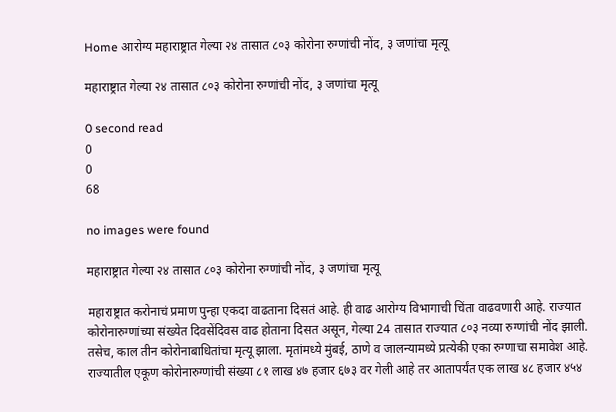Home आरोग्य महाराष्ट्रात गेल्या २४ तासात ८०३ कोरोना रुग्णांची नोंद, ३ जणांचा मृत्यू

महाराष्ट्रात गेल्या २४ तासात ८०३ कोरोना रुग्णांची नोंद, ३ जणांचा मृत्यू

0 second read
0
0
68

no images were found

महाराष्ट्रात गेल्या २४ तासात ८०३ कोरोना रुग्णांची नोंद, ३ जणांचा मृत्यू

महाराष्ट्रात करोनाचं प्रमाण पुन्हा एकदा वाढताना दिसतं आहे. ही वाढ आरोग्य विभागाची चिंता वाढवणारी आहे. राज्यात कोरोनारुग्णांच्या संख्येत दिवसेंदिवस वाढ होताना दिसत असून, गेल्या 24 तासात राज्यात ८०३ नव्या रुग्णांची नोंद झाली. तसेच, काल तीन कोरोनाबाधितांचा मृत्यू झाला. मृतांमध्ये मुंबई, ठाणे व जालन्यामध्ये प्रत्येकी एका रुग्णाचा समावेश आहे. राज्यातील एकूण कोरोनारुग्णांची संख्या ८१ लाख ४७ हजार ६७३ वर गेली आहे तर आतापर्यंत एक लाख ४८ हजार ४५४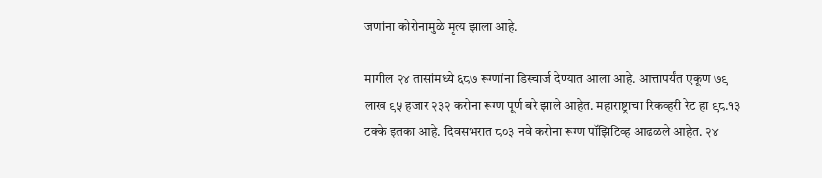जणांना कोरोनामुळे मृत्य झाला आहे.

मागील २४ तासांमध्ये ६८७ रूग्णांना डिस्चार्ज देण्यात आला आहे. आत्तापर्यंत एकूण ७९ लाख ९५ हजार २३२ करोना रूग्ण पूर्ण बरे झाले आहेत. महाराष्ट्राचा रिकव्हरी रेट हा ९८.१३ टक्के इतका आहे. दिवसभरात ८०३ नवे करोना रूग्ण पॉझिटिव्ह आढळले आहेत. २४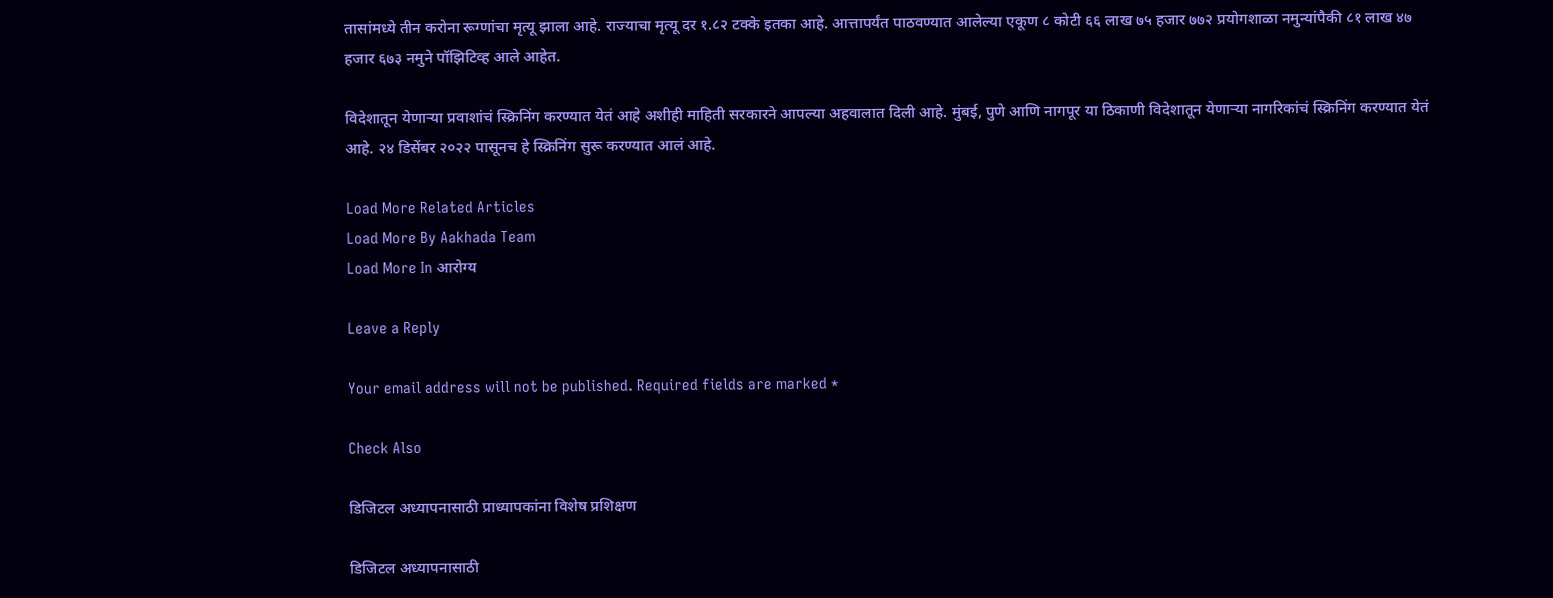तासांमध्ये तीन करोना रूग्णांचा मृत्यू झाला आहे. राज्याचा मृत्यू दर १.८२ टक्के इतका आहे. आत्तापर्यंत पाठवण्यात आलेल्या एकूण ८ कोटी ६६ लाख ७५ हजार ७७२ प्रयोगशाळा नमुन्यांपैकी ८१ लाख ४७ हजार ६७३ नमुने पॉझिटिव्ह आले आहेत.

विदेशातून येणाऱ्या प्रवाशांचं स्क्रिनिंग करण्यात येतं आहे अशीही माहिती सरकारने आपल्या अहवालात दिली आहे. मुंबई, पुणे आणि नागपूर या ठिकाणी विदेशातून येणाऱ्या नागरिकांचं स्क्रिनिंग करण्यात येतं आहे. २४ डिसेंबर २०२२ पासूनच हे स्क्रिनिंग सुरू करण्यात आलं आहे.

Load More Related Articles
Load More By Aakhada Team
Load More In आरोग्य

Leave a Reply

Your email address will not be published. Required fields are marked *

Check Also

डिजिटल अध्यापनासाठी प्राध्यापकांना विशेष प्रशिक्षण

डिजिटल अध्यापनासाठी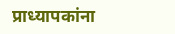प्राध्यापकांना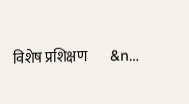विशेष प्रशिक्षण        &n…